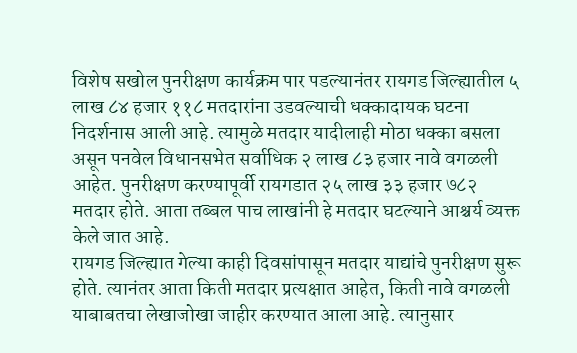विशेष सखोल पुनरीक्षण कार्यक्रम पार पडल्यानंतर रायगड जिल्ह्यातील ५ लाख ८४ हजार ११८ मतदारांना उडवल्याची धक्कादायक घटना निदर्शनास आली आहे. त्यामुळे मतदार यादीलाही मोठा धक्का बसला असून पनवेल विधानसभेत सर्वाधिक २ लाख ८३ हजार नावे वगळली आहेत. पुनरीक्षण करण्यापूर्वी रायगडात २५ लाख ३३ हजार ७८२ मतदार होते. आता तब्बल पाच लाखांनी हे मतदार घटल्याने आश्चर्य व्यक्त केले जात आहे.
रायगड जिल्ह्यात गेल्या काही दिवसांपासून मतदार याद्यांचे पुनरीक्षण सुरू होते. त्यानंतर आता किती मतदार प्रत्यक्षात आहेत, किती नावे वगळली याबाबतचा लेखाजोखा जाहीर करण्यात आला आहे. त्यानुसार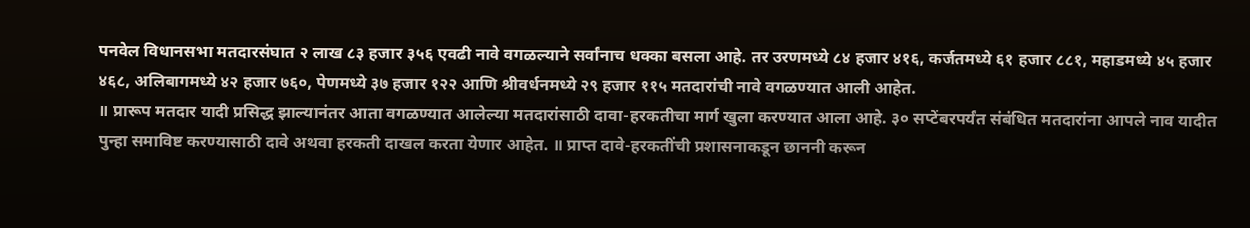पनवेल विधानसभा मतदारसंघात २ लाख ८३ हजार ३५६ एवढी नावे वगळल्याने सर्वांनाच धक्का बसला आहे. तर उरणमध्ये ८४ हजार ४१६, कर्जतमध्ये ६१ हजार ८८१, महाडमध्ये ४५ हजार ४६८, अलिबागमध्ये ४२ हजार ७६०, पेणमध्ये ३७ हजार १२२ आणि श्रीवर्धनमध्ये २९ हजार ११५ मतदारांची नावे वगळण्यात आली आहेत.
॥ प्रारूप मतदार यादी प्रसिद्ध झाल्यानंतर आता वगळण्यात आलेल्या मतदारांसाठी दावा-हरकतीचा मार्ग खुला करण्यात आला आहे. ३० सप्टेंबरपर्यंत संबंधित मतदारांना आपले नाव यादीत पुन्हा समाविष्ट करण्यासाठी दावे अथवा हरकती दाखल करता येणार आहेत. ॥ प्राप्त दावे-हरकतींची प्रशासनाकडून छाननी करून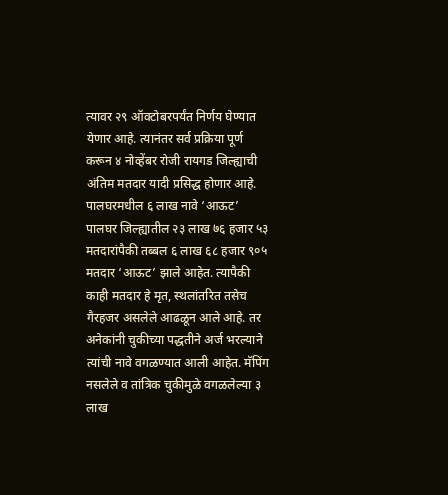त्यावर २९ ऑक्टोबरपर्यंत निर्णय घेण्यात येणार आहे. त्यानंतर सर्व प्रक्रिया पूर्ण करून ४ नोव्हेंबर रोजी रायगड जिल्ह्याची अंतिम मतदार यादी प्रसिद्ध होणार आहे.
पालघरमधील ६ लाख नावे ‘आऊट’
पालघर जिल्ह्यातील २३ लाख ७६ हजार ५३ मतदारांपैकी तब्बल ६ लाख ६८ हजार ९०५ मतदार ‘आऊट’ झाले आहेत. त्यापैकी काही मतदार हे मृत, स्थलांतरित तसेच गैरहजर असलेले आढळून आले आहे. तर अनेकांनी चुकीच्या पद्धतीने अर्ज भरल्याने त्यांची नावे वगळण्यात आली आहेत. मॅपिंग नसलेले व तांत्रिक चुकीमुळे वगळलेल्या ३ लाख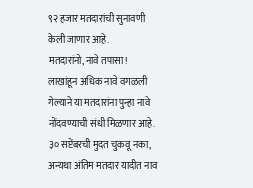९२ हजार मतदारांची सुनावणी केली जाणार आहे.
मतदारांनो, नावे तपासा !
लाखांहून अधिक नावे वगळली गेल्याने या मतदारांना पुन्हा नावे नोंदवण्याची संधी मिळणार आहे. ३० सप्टेंबरची मुदत चुकवू नका, अन्यथा अंतिम मतदार यादीत नाव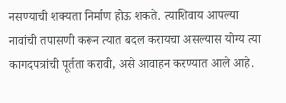नसण्याची शक्यता निर्माण होऊ शकते. त्याशिवाय आपल्या नावांची तपासणी करून त्यात बदल करायचा असल्यास योग्य त्या कागदपत्रांची पूर्तता करावी, असे आवाहन करण्यात आले आहे.